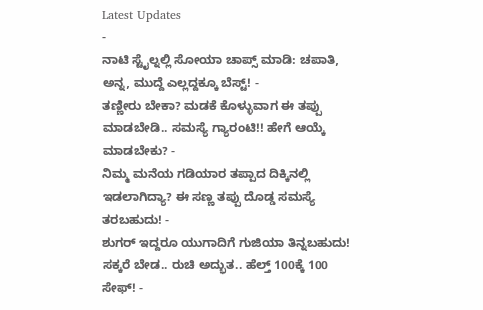Latest Updates
-
ನಾಟಿ ಸ್ಟೈಲ್ನಲ್ಲಿ ಸೋಯಾ ಚಾಪ್ಸ್ ಮಾಡಿ: ಚಪಾತಿ, ಅನ್ನ, ಮುದ್ದೆ ಎಲ್ಲದ್ದಕ್ಕೂ ಬೆಸ್ಟ್! -
ತಣ್ಣೀರು ಬೇಕಾ? ಮಡಕೆ ಕೊಳ್ಳುವಾಗ ಈ ತಪ್ಪು ಮಾಡಬೇಡಿ.. ಸಮಸ್ಯೆ ಗ್ಯಾರಂಟಿ!! ಹೇಗೆ ಆಯ್ಕೆ ಮಾಡಬೇಕು? -
ನಿಮ್ಮ ಮನೆಯ ಗಡಿಯಾರ ತಪ್ಪಾದ ದಿಕ್ಕಿನಲ್ಲಿ ಇಡಲಾಗಿದ್ಯಾ? ಈ ಸಣ್ಣ ತಪ್ಪು ದೊಡ್ಡ ಸಮಸ್ಯೆ ತರಬಹುದು! -
ಶುಗರ್ ಇದ್ದರೂ ಯುಗಾದಿಗೆ ಗುಜಿಯಾ ತಿನ್ನಬಹುದು! ಸಕ್ಕರೆ ಬೇಡ.. ರುಚಿ ಅದ್ಭುತ.. ಹೆಲ್ತ್ 100ಕ್ಕೆ 100 ಸೇಫ್! -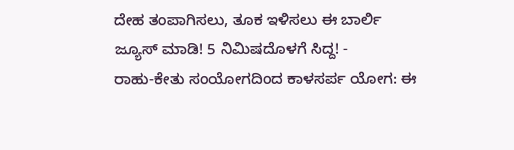ದೇಹ ತಂಪಾಗಿಸಲು, ತೂಕ ಇಳಿಸಲು ಈ ಬಾರ್ಲಿ ಜ್ಯೂಸ್ ಮಾಡಿ! 5 ನಿಮಿಷದೊಳಗೆ ಸಿದ್ದ! -
ರಾಹು-ಕೇತು ಸಂಯೋಗದಿಂದ ಕಾಳಸರ್ಪ ಯೋಗ: ಈ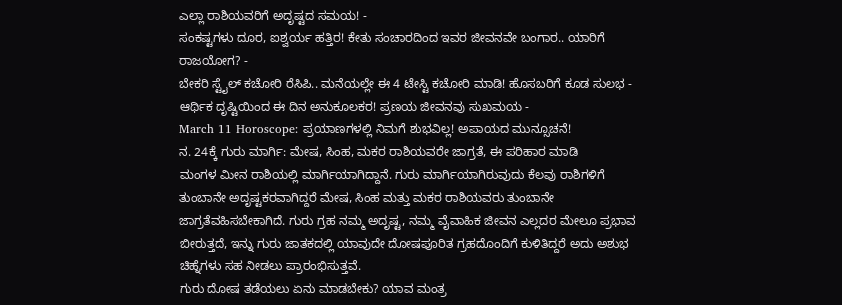ಎಲ್ಲಾ ರಾಶಿಯವರಿಗೆ ಅದೃಷ್ಟದ ಸಮಯ! -
ಸಂಕಷ್ಟಗಳು ದೂರ, ಐಶ್ವರ್ಯ ಹತ್ತಿರ! ಕೇತು ಸಂಚಾರದಿಂದ ಇವರ ಜೀವನವೇ ಬಂಗಾರ.. ಯಾರಿಗೆ ರಾಜಯೋಗ? -
ಬೇಕರಿ ಸ್ಟೈಲ್ ಕಚೋರಿ ರೆಸಿಪಿ.. ಮನೆಯಲ್ಲೇ ಈ 4 ಟೇಸ್ಟಿ ಕಚೋರಿ ಮಾಡಿ! ಹೊಸಬರಿಗೆ ಕೂಡ ಸುಲಭ -
ಆರ್ಥಿಕ ದೃಷ್ಟಿಯಿಂದ ಈ ದಿನ ಅನುಕೂಲಕರ! ಪ್ರಣಯ ಜೀವನವು ಸುಖಮಯ -
March 11 Horoscope: ಪ್ರಯಾಣಗಳಲ್ಲಿ ನಿಮಗೆ ಶುಭವಿಲ್ಲ! ಅಪಾಯದ ಮುನ್ಸೂಚನೆ!
ನ. 24ಕ್ಕೆ ಗುರು ಮಾರ್ಗಿ: ಮೇಷ, ಸಿಂಹ, ಮಕರ ರಾಶಿಯವರೇ ಜಾಗ್ರತೆ, ಈ ಪರಿಹಾರ ಮಾಡಿ
ಮಂಗಳ ಮೀನ ರಾಶಿಯಲ್ಲಿ ಮಾರ್ಗಿಯಾಗಿದ್ದಾನೆ. ಗುರು ಮಾರ್ಗಿಯಾಗಿರುವುದು ಕೆಲವು ರಾಶಿಗಳಿಗೆ ತುಂಬಾನೇ ಅದೃಷ್ಟಕರವಾಗಿದ್ದರೆ ಮೇಷ, ಸಿಂಹ ಮತ್ತು ಮಕರ ರಾಶಿಯವರು ತುಂಬಾನೇ ಜಾಗ್ರತೆವಹಿಸಬೇಕಾಗಿದೆ. ಗುರು ಗ್ರಹ ನಮ್ಮ ಅದೃಷ್ಟ, ನಮ್ಮ ವೈವಾಹಿಕ ಜೀವನ ಎಲ್ಲದರ ಮೇಲೂ ಪ್ರಭಾವ ಬೀರುತ್ತದೆ, ಇನ್ನು ಗುರು ಜಾತಕದಲ್ಲಿ ಯಾವುದೇ ದೋಷಪೂರಿತ ಗ್ರಹದೊಂದಿಗೆ ಕುಳಿತಿದ್ದರೆ ಅದು ಅಶುಭ ಚಿಹ್ನೆಗಳು ಸಹ ನೀಡಲು ಪ್ರಾರಂಭಿಸುತ್ತವೆ.
ಗುರು ದೋಷ ತಡೆಯಲು ಏನು ಮಾಡಬೇಕು? ಯಾವ ಮಂತ್ರ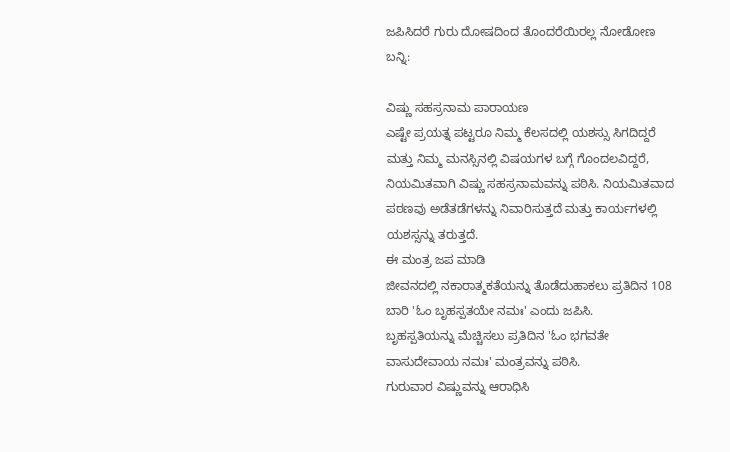ಜಪಿಸಿದರೆ ಗುರು ದೋಷದಿಂದ ತೊಂದರೆಯಿರಲ್ಲ ನೋಡೋಣ ಬನ್ನಿ:

ವಿಷ್ಣು ಸಹಸ್ರನಾಮ ಪಾರಾಯಣ
ಎಷ್ಟೇ ಪ್ರಯತ್ನ ಪಟ್ಟರೂ ನಿಮ್ಮ ಕೆಲಸದಲ್ಲಿ ಯಶಸ್ಸು ಸಿಗದಿದ್ದರೆ ಮತ್ತು ನಿಮ್ಮ ಮನಸ್ಸಿನಲ್ಲಿ ವಿಷಯಗಳ ಬಗ್ಗೆ ಗೊಂದಲವಿದ್ದರೆ, ನಿಯಮಿತವಾಗಿ ವಿಷ್ಣು ಸಹಸ್ರನಾಮವನ್ನು ಪಠಿಸಿ. ನಿಯಮಿತವಾದ ಪಠಣವು ಅಡೆತಡೆಗಳನ್ನು ನಿವಾರಿಸುತ್ತದೆ ಮತ್ತು ಕಾರ್ಯಗಳಲ್ಲಿ ಯಶಸ್ಸನ್ನು ತರುತ್ತದೆ.
ಈ ಮಂತ್ರ ಜಪ ಮಾಡಿ
ಜೀವನದಲ್ಲಿ ನಕಾರಾತ್ಮಕತೆಯನ್ನು ತೊಡೆದುಹಾಕಲು ಪ್ರತಿದಿನ 108 ಬಾರಿ 'ಓಂ ಬೃಹಸ್ಪತಯೇ ನಮಃ' ಎಂದು ಜಪಿಸಿ.
ಬೃಹಸ್ಪತಿಯನ್ನು ಮೆಚ್ಚಿಸಲು ಪ್ರತಿದಿನ 'ಓಂ ಭಗವತೇ ವಾಸುದೇವಾಯ ನಮಃ' ಮಂತ್ರವನ್ನು ಪಠಿಸಿ.
ಗುರುವಾರ ವಿಷ್ಣುವನ್ನು ಆರಾಧಿಸಿ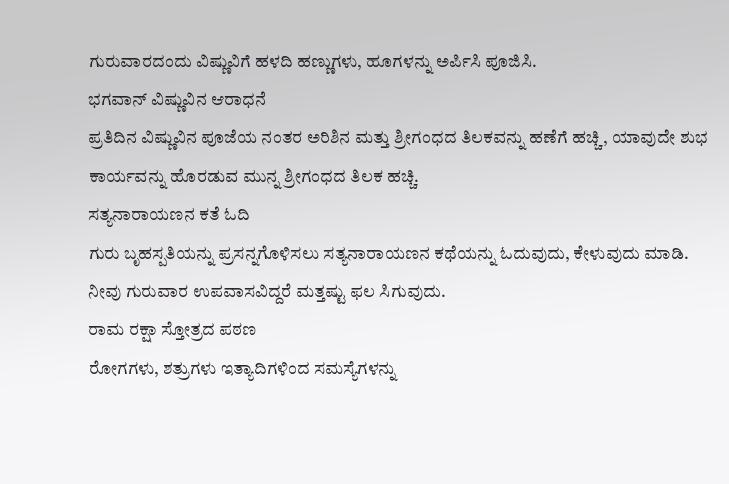ಗುರುವಾರದಂದು ವಿಷ್ಣುವಿಗೆ ಹಳದಿ ಹಣ್ಣುಗಳು, ಹೂಗಳನ್ನು ಅರ್ಪಿಸಿ ಪೂಜಿಸಿ.
ಭಗವಾನ್ ವಿಷ್ಣುವಿನ ಆರಾಧನೆ
ಪ್ರತಿದಿನ ವಿಷ್ಣುವಿನ ಪೂಜೆಯ ನಂತರ ಅರಿಶಿನ ಮತ್ತು ಶ್ರೀಗಂಧದ ತಿಲಕವನ್ನು ಹಣೆಗೆ ಹಚ್ಚಿ, ಯಾವುದೇ ಶುಭ ಕಾರ್ಯವನ್ನು ಹೊರಡುವ ಮುನ್ನ ಶ್ರೀಗಂಧದ ತಿಲಕ ಹಚ್ಚಿ.
ಸತ್ಯನಾರಾಯಣನ ಕತೆ ಓದಿ
ಗುರು ಬೃಹಸ್ಪತಿಯನ್ನು ಪ್ರಸನ್ನಗೊಳಿಸಲು ಸತ್ಯನಾರಾಯಣನ ಕಥೆಯನ್ನು ಓದುವುದು, ಕೇಳುವುದು ಮಾಡಿ.
ನೀವು ಗುರುವಾರ ಉಪವಾಸವಿದ್ದರೆ ಮತ್ತಷ್ಟು ಫಲ ಸಿಗುವುದು.
ರಾಮ ರಕ್ಷಾ ಸ್ತೋತ್ರದ ಪಠಣ
ರೋಗಗಳು, ಶತ್ರುಗಳು ಇತ್ಯಾದಿಗಳಿಂದ ಸಮಸ್ಯೆಗಳನ್ನು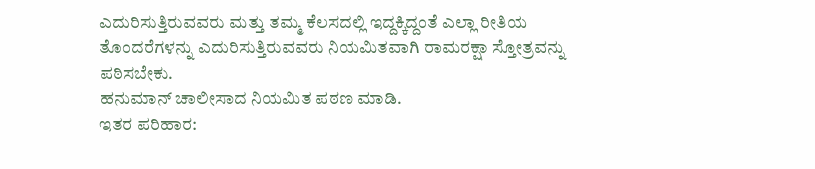ಎದುರಿಸುತ್ತಿರುವವರು ಮತ್ತು ತಮ್ಮ ಕೆಲಸದಲ್ಲಿ ಇದ್ದಕ್ಕಿದ್ದಂತೆ ಎಲ್ಲಾ ರೀತಿಯ ತೊಂದರೆಗಳನ್ನು ಎದುರಿಸುತ್ತಿರುವವರು ನಿಯಮಿತವಾಗಿ ರಾಮರಕ್ಷಾ ಸ್ತೋತ್ರವನ್ನು ಪಠಿಸಬೇಕು.
ಹನುಮಾನ್ ಚಾಲೀಸಾದ ನಿಯಮಿತ ಪಠಣ ಮಾಡಿ.
ಇತರ ಪರಿಹಾರ: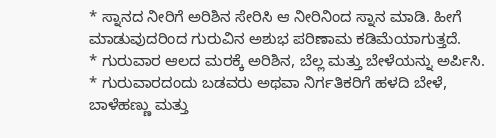* ಸ್ನಾನದ ನೀರಿಗೆ ಅರಿಶಿನ ಸೇರಿಸಿ ಆ ನೀರಿನಿಂದ ಸ್ನಾನ ಮಾಡಿ. ಹೀಗೆ ಮಾಡುವುದರಿಂದ ಗುರುವಿನ ಅಶುಭ ಪರಿಣಾಮ ಕಡಿಮೆಯಾಗುತ್ತದೆ.
* ಗುರುವಾರ ಆಲದ ಮರಕ್ಕೆ ಅರಿಶಿನ, ಬೆಲ್ಲ ಮತ್ತು ಬೇಳೆಯನ್ನು ಅರ್ಪಿಸಿ.
* ಗುರುವಾರದಂದು ಬಡವರು ಅಥವಾ ನಿರ್ಗತಿಕರಿಗೆ ಹಳದಿ ಬೇಳೆ, ಬಾಳೆಹಣ್ಣು ಮತ್ತು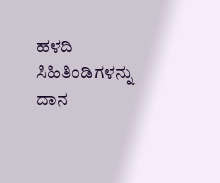ಹಳದಿ ಸಿಹಿತಿಂಡಿಗಳನ್ನು ದಾನ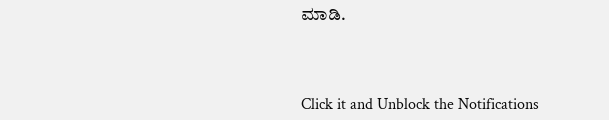ಮಾಡಿ.



Click it and Unblock the Notifications